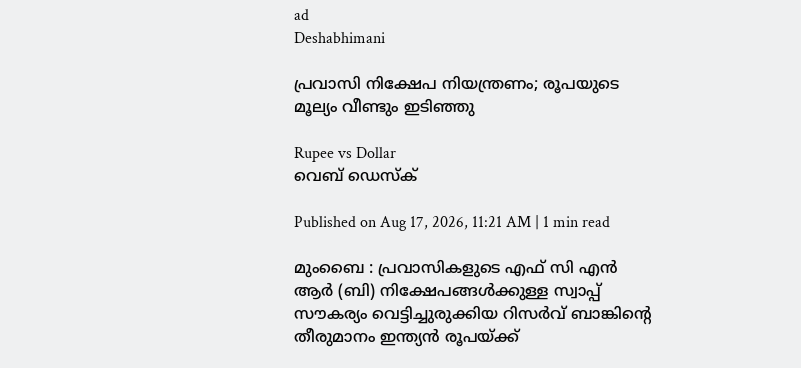ad
Deshabhimani

പ്രവാസി നിക്ഷേപ നിയന്ത്രണം; രൂപയുടെ മൂല്യം വീണ്ടും ഇടിഞ്ഞു

Rupee vs Dollar
വെബ് ഡെസ്ക്

Published on Aug 17, 2026, 11:21 AM | 1 min read

മുംബൈ : പ്രവാസികളുടെ എഫ് സി എൻ ആർ (ബി) നിക്ഷേപങ്ങൾക്കുള്ള സ്വാപ്പ് സൗകര്യം വെട്ടിച്ചുരുക്കിയ റിസർവ് ബാങ്കിന്റെ തീരുമാനം ഇന്ത്യൻ രൂപയ്ക്ക്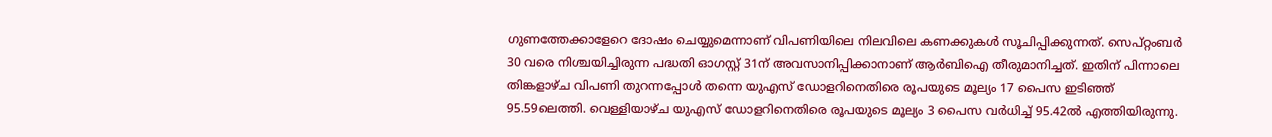ഗുണത്തേക്കാളേറെ ദോഷം ‌ചെയ്യുമെന്നാണ് വിപണിയിലെ നിലവിലെ കണക്കുകൾ സൂചിപ്പിക്കുന്നത്. സെപ്റ്റംബർ 30 വരെ നിശ്ചയിച്ചിരുന്ന പദ്ധതി ഓഗസ്റ്റ് 31ന് അവസാനിപ്പിക്കാനാണ് ആർബിഐ തീരുമാനിച്ചത്. ഇതിന് പിന്നാലെ തിങ്കളാഴ്ച വിപണി തുറന്നപ്പോൾ തന്നെ യുഎസ് ഡോളറിനെതിരെ രൂപയുടെ മൂല്യം 17 പൈസ ഇടിഞ്ഞ് 95.59ലെത്തി. വെള്ളിയാഴ്ച യുഎസ് ഡോളറിനെതിരെ രൂപയുടെ മൂല്യം 3 പൈസ വർധിച്ച് 95.42ൽ എത്തിയിരുന്നു.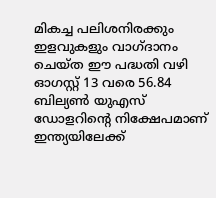മികച്ച പലിശനിരക്കും ഇളവുകളും വാഗ്ദാനം ചെയ്ത ഈ പദ്ധതി വഴി ഓഗസ്റ്റ് 13 വരെ 56.84 ബില്യൺ യുഎസ് ഡോളറിന്റെ നിക്ഷേപമാണ് ഇന്ത്യയിലേക്ക്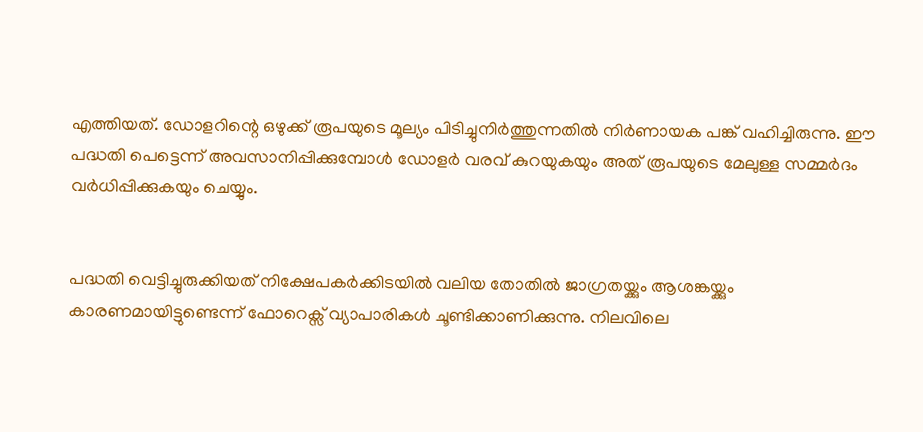എത്തിയത്. ഡോളറിന്റെ ഒഴുക്ക് രൂപയുടെ മൂല്യം പിടിച്ചുനിർത്തുന്നതിൽ നിർണായക പങ്ക് വഹിച്ചിരുന്നു. ഈ പദ്ധതി പെട്ടെന്ന് അവസാനിപ്പിക്കുമ്പോൾ ഡോളർ വരവ് കുറയുകയും അത് രൂപയുടെ മേലുള്ള സമ്മർദം വർധിപ്പിക്കുകയും ചെയ്യും.


പദ്ധതി വെട്ടിച്ചുരുക്കിയത് നിക്ഷേപകർക്കിടയിൽ വലിയ തോതിൽ ജാഗ്രതയ്ക്കും ആശങ്കയ്ക്കും കാരണമായിട്ടുണ്ടെന്ന് ഫോറെക്സ് വ്യാപാരികൾ ചൂണ്ടിക്കാണിക്കുന്നു. നിലവിലെ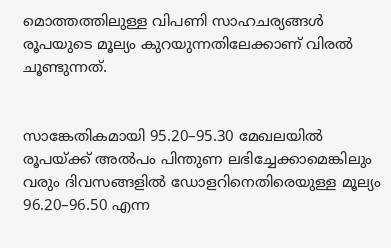മൊത്തത്തിലുള്ള വിപണി സാഹചര്യങ്ങൾ രൂപയുടെ മൂല്യം കുറയുന്നതിലേക്കാണ് വിരൽ ചൂണ്ടുന്നത്.


സാങ്കേതികമായി 95.20–95.30 മേഖലയിൽ രൂപയ്ക്ക് അൽപം പിന്തുണ ലഭിച്ചേക്കാമെങ്കിലും വരും ദിവസങ്ങളിൽ ഡോളറിനെതിരെയുള്ള മൂല്യം 96.20–96.50 എന്ന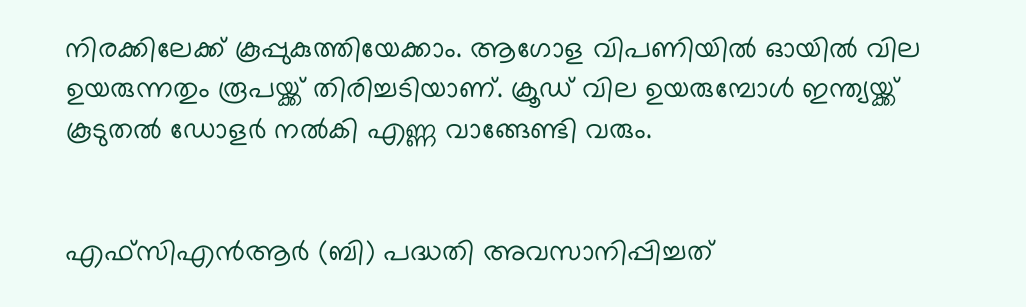നിരക്കിലേക്ക് കൂപ്പുകുത്തിയേക്കാം. ആഗോള വിപണിയിൽ ഓയിൽ വില ഉയരുന്നതും രൂപയ്ക്ക് തിരിച്ചടിയാണ്. ക്രൂഡ് വില ഉയരുമ്പോൾ ഇന്ത്യയ്ക്ക് കൂടുതൽ ഡോളർ നൽകി എണ്ണ വാങ്ങേണ്ടി വരും.


എഫ്സിഎൻആർ (ബി) പദ്ധതി അവസാനിപ്പിച്ചത്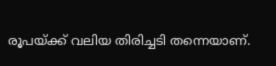രൂപയ്ക്ക് വലിയ തിരിച്ചടി തന്നെയാണ്.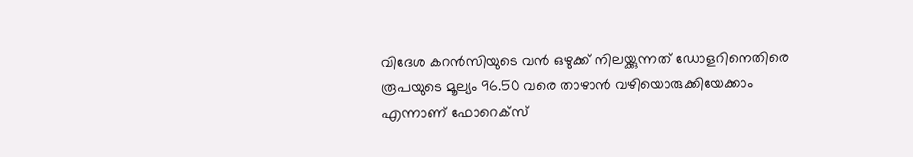വിദേശ കറൻസിയുടെ വൻ ഒഴുക്ക് നിലയ്ക്കുന്നത് ഡോളറിനെതിരെ രൂപയുടെ മൂല്യം 96.50 വരെ താഴാൻ വഴിയൊരുക്കിയേക്കാം എന്നാണ് ഫോറെക്സ്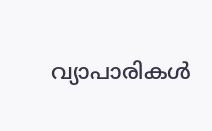വ്യാപാരികൾ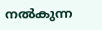നൽകുന്ന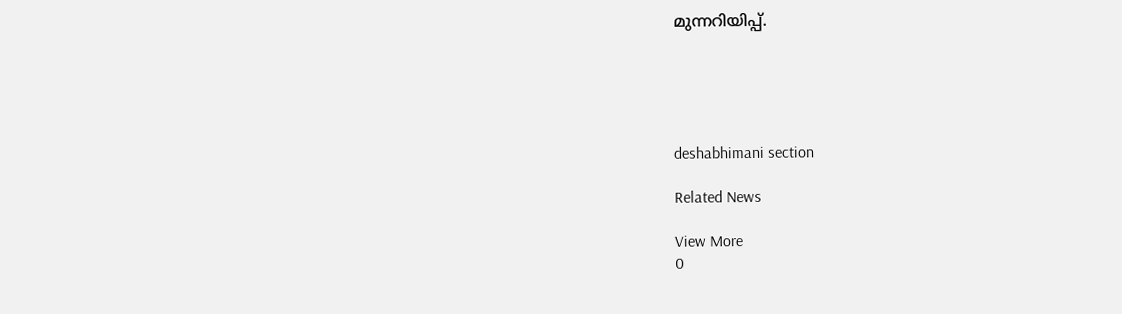മുന്നറിയിപ്പ്.





deshabhimani section

Related News

View More
0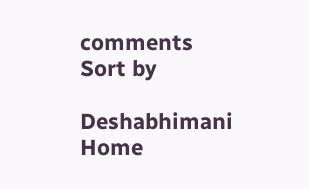comments
Sort by

Deshabhimani
Home